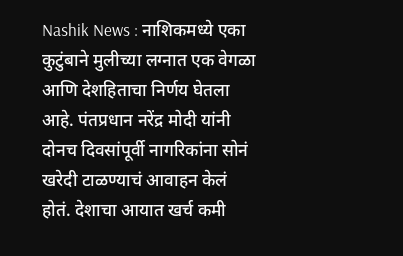Nashik News : नाशिकमध्ये एका कुटुंबाने मुलीच्या लग्नात एक वेगळा आणि देशहिताचा निर्णय घेतला आहे. पंतप्रधान नरेंद्र मोदी यांनी दोनच दिवसांपूर्वी नागरिकांना सोनं खरेदी टाळण्याचं आवाहन केलं होतं. देशाचा आयात खर्च कमी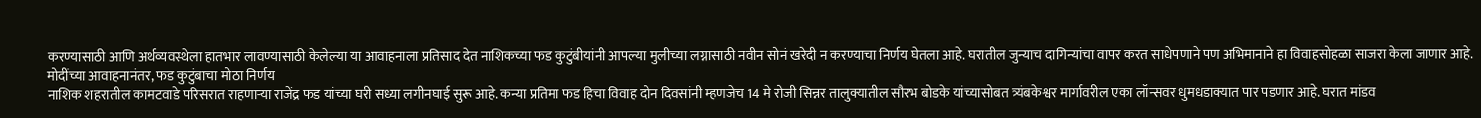करण्यासाठी आणि अर्थव्यवस्थेला हातभार लावण्यासाठी केलेल्या या आवाहनाला प्रतिसाद देत नाशिकच्या फड कुटुंबीयांनी आपल्या मुलीच्या लग्नासाठी नवीन सोनं खरेदी न करण्याचा निर्णय घेतला आहे. घरातील जुन्याच दागिन्यांचा वापर करत साधेपणाने पण अभिमानाने हा विवाहसोहळा साजरा केला जाणार आहे.
मोदींच्या आवाहनानंतर, फड कुटुंबाचा मोठा निर्णय
नाशिक शहरातील कामटवाडे परिसरात राहणाऱ्या राजेंद्र फड यांच्या घरी सध्या लगीनघाई सुरू आहे. कन्या प्रतिमा फड हिचा विवाह दोन दिवसांनी म्हणजेच 14 मे रोजी सिन्नर तालुक्यातील सौरभ बोडके यांच्यासोबत त्र्यंबकेश्वर मार्गावरील एका लॉन्सवर धुमधडाक्यात पार पडणार आहे. घरात मांडव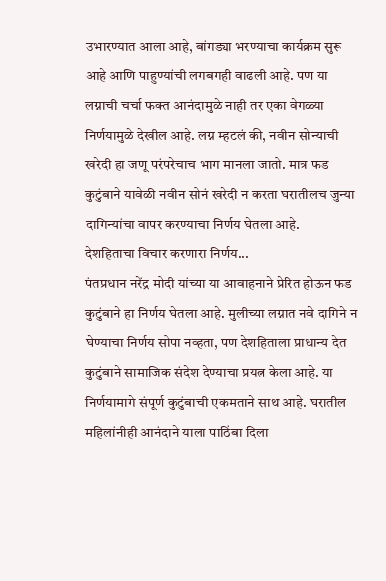उभारण्यात आला आहे, बांगड्या भरण्याचा कार्यक्रम सुरू आहे आणि पाहुण्यांची लगबगही वाढली आहे. पण या लग्नाची चर्चा फक्त आनंदामुळे नाही तर एका वेगळ्या निर्णयामुळे देखील आहे. लग्न म्हटलं की, नवीन सोन्याची खरेदी हा जणू परंपरेचाच भाग मानला जातो. मात्र फड कुटुंबाने यावेळी नवीन सोनं खरेदी न करता घरातीलच जुन्या दागिन्यांचा वापर करण्याचा निर्णय घेतला आहे.
देशहिताचा विचार करणारा निर्णय...
पंतप्रधान नरेंद्र मोदी यांच्या या आवाहनाने प्रेरित होऊन फड कुटुंबाने हा निर्णय घेतला आहे. मुलीच्या लग्नात नवे दागिने न घेण्याचा निर्णय सोपा नव्हता, पण देशहिताला प्राधान्य देत कुटुंबाने सामाजिक संदेश देण्याचा प्रयत्न केला आहे. या निर्णयामागे संपूर्ण कुटुंबाची एकमताने साथ आहे. घरातील महिलांनीही आनंदाने याला पाठिंबा दिला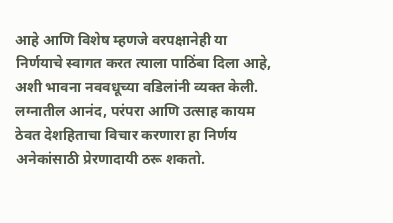आहे आणि विशेष म्हणजे वरपक्षानेही या निर्णयाचे स्वागत करत त्याला पाठिंबा दिला आहे, अशी भावना नववधूच्या वडिलांनी व्यक्त केली. लग्नातील आनंद, परंपरा आणि उत्साह कायम ठेवत देशहिताचा विचार करणारा हा निर्णय अनेकांसाठी प्रेरणादायी ठरू शकतो.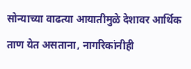सोन्याच्या वाढत्या आयातीमुळे देशावर आर्थिक ताण येत असताना, नागरिकांनीही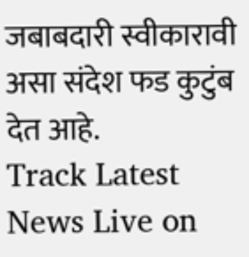जबाबदारी स्वीकारावी असा संदेश फड कुटुंब देत आहे.
Track Latest News Live on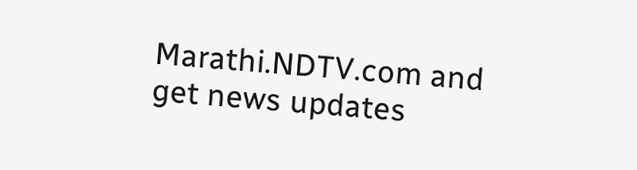Marathi.NDTV.com and get news updates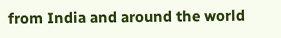from India and around the world